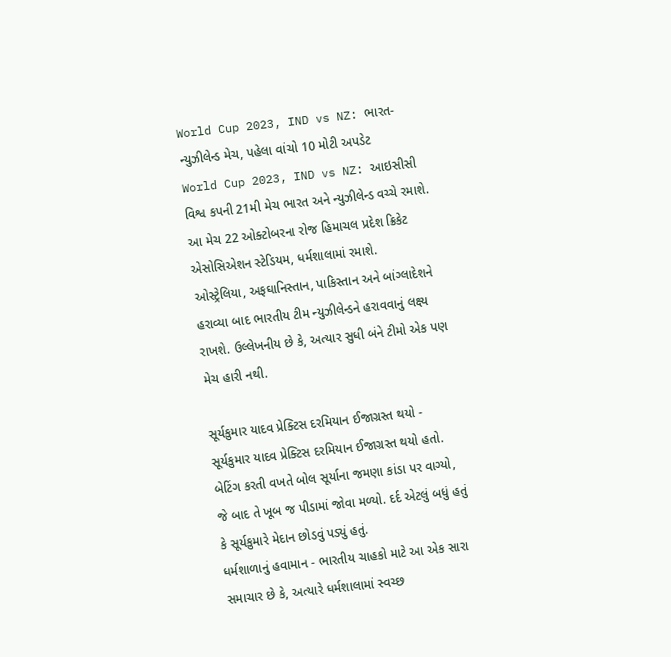World Cup 2023, IND vs NZ: ભારત-ન્યુઝીલેન્ડ મેચ, પહેલા વાંચો 10 મોટી અપડેટ
World Cup 2023, IND vs NZ: આઇસીસી વિશ્વ કપની 21મી મેચ ભારત અને ન્યુઝીલેન્ડ વચ્ચે રમાશે. આ મેચ 22 ઓક્ટોબરના રોજ હિમાચલ પ્રદેશ ક્રિકેટ એસોસિએશન સ્ટેડિયમ, ધર્મશાલામાં રમાશે.
ઓસ્ટ્રેલિયા, અફઘાનિસ્તાન, પાકિસ્તાન અને બાંગ્લાદેશને હરાવ્યા બાદ ભારતીય ટીમ ન્યુઝીલેન્ડને હરાવવાનું લક્ષ્ય રાખશે. ઉલ્લેખનીય છે કે, અત્યાર સુધી બંને ટીમો એક પણ મેચ હારી નથી.

સૂર્યકુમાર યાદવ પ્રેક્ટિસ દરમિયાન ઈજાગ્રસ્ત થયો - સૂર્યકુમાર યાદવ પ્રેક્ટિસ દરમિયાન ઈજાગ્રસ્ત થયો હતો. બેટિંગ કરતી વખતે બોલ સૂર્યાના જમણા કાંડા પર વાગ્યો, જે બાદ તે ખૂબ જ પીડામાં જોવા મળ્યો. દર્દ એટલું બધું હતું કે સૂર્યકુમારે મેદાન છોડવું પડ્યું હતું.
ધર્મશાળાનું હવામાન - ભારતીય ચાહકો માટે આ એક સારા સમાચાર છે કે, અત્યારે ધર્મશાલામાં સ્વચ્છ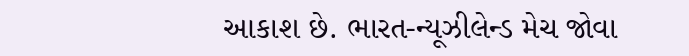આકાશ છે. ભારત-ન્યૂઝીલેન્ડ મેચ જોવા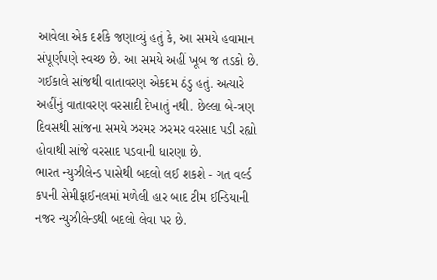આવેલા એક દર્શકે જણાવ્યું હતું કે, આ સમયે હવામાન સંપૂર્ણપણે સ્વચ્છ છે. આ સમયે અહીં ખૂબ જ તડકો છે. ગઈકાલે સાંજથી વાતાવરણ એકદમ ઠંડુ હતું. અત્યારે અહીંનું વાતાવરણ વરસાદી દેખાતું નથી. છેલ્લા બે-ત્રણ દિવસથી સાંજના સમયે ઝરમર ઝરમર વરસાદ પડી રહ્યો હોવાથી સાંજે વરસાદ પડવાની ધારણા છે.
ભારત ન્યુઝીલેન્ડ પાસેથી બદલો લઈ શકશે - ગત વર્લ્ડ કપની સેમીફાઈનલમાં મળેલી હાર બાદ ટીમ ઈન્ડિયાની નજર ન્યુઝીલેન્ડથી બદલો લેવા પર છે.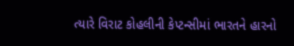ત્યારે વિરાટ કોહલીની કેપ્ટન્સીમાં ભારતને હારનો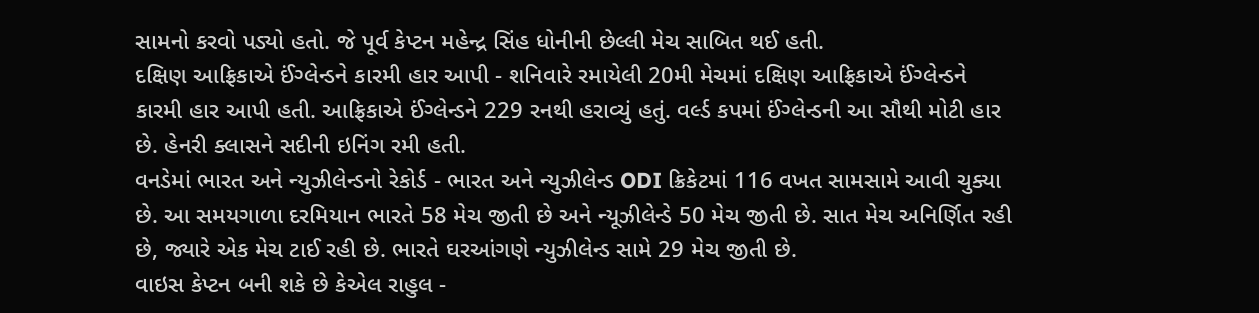સામનો કરવો પડ્યો હતો. જે પૂર્વ કેપ્ટન મહેન્દ્ર સિંહ ધોનીની છેલ્લી મેચ સાબિત થઈ હતી.
દક્ષિણ આફ્રિકાએ ઈંગ્લેન્ડને કારમી હાર આપી - શનિવારે રમાયેલી 20મી મેચમાં દક્ષિણ આફ્રિકાએ ઈંગ્લેન્ડને કારમી હાર આપી હતી. આફ્રિકાએ ઈંગ્લેન્ડને 229 રનથી હરાવ્યું હતું. વર્લ્ડ કપમાં ઈંગ્લેન્ડની આ સૌથી મોટી હાર છે. હેનરી ક્લાસને સદીની ઇનિંગ રમી હતી.
વનડેમાં ભારત અને ન્યુઝીલેન્ડનો રેકોર્ડ - ભારત અને ન્યુઝીલેન્ડ ODI ક્રિકેટમાં 116 વખત સામસામે આવી ચુક્યા છે. આ સમયગાળા દરમિયાન ભારતે 58 મેચ જીતી છે અને ન્યૂઝીલેન્ડે 50 મેચ જીતી છે. સાત મેચ અનિર્ણિત રહી છે, જ્યારે એક મેચ ટાઈ રહી છે. ભારતે ઘરઆંગણે ન્યુઝીલેન્ડ સામે 29 મેચ જીતી છે.
વાઇસ કેપ્ટન બની શકે છે કેએલ રાહુલ -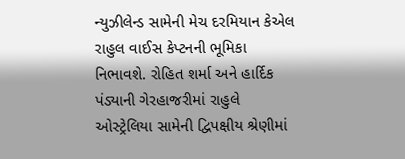ન્યુઝીલેન્ડ સામેની મેચ દરમિયાન કેએલ રાહુલ વાઈસ કેપ્ટનની ભૂમિકા નિભાવશે. રોહિત શર્મા અને હાર્દિક પંડ્યાની ગેરહાજરીમાં રાહુલે ઓસ્ટ્રેલિયા સામેની દ્વિપક્ષીય શ્રેણીમાં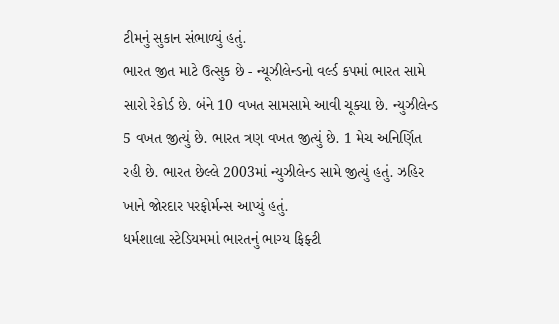ટીમનું સુકાન સંભાળ્યું હતું.
ભારત જીત માટે ઉત્સુક છે - ન્યૂઝીલેન્ડનો વર્લ્ડ કપમાં ભારત સામે સારો રેકોર્ડ છે. બંને 10 વખત સામસામે આવી ચૂક્યા છે. ન્યુઝીલેન્ડ 5 વખત જીત્યું છે. ભારત ત્રણ વખત જીત્યું છે. 1 મેચ અનિર્ણિત રહી છે. ભારત છેલ્લે 2003માં ન્યુઝીલેન્ડ સામે જીત્યું હતું. ઝહિર ખાને જોરદાર પરફોર્મન્સ આપ્યું હતું.
ધર્મશાલા સ્ટેડિયમમાં ભારતનું ભાગ્ય ફિફ્ટી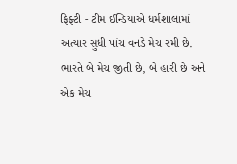ફિફ્ટી - ટીમ ઈન્ડિયાએ ધર્મશાલામાં અત્યાર સુધી પાંચ વનડે મેચ રમી છે. ભારતે બે મેચ જીતી છે, બે હારી છે અને એક મેચ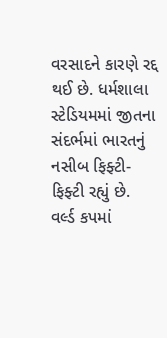વરસાદને કારણે રદ્દ થઈ છે. ધર્મશાલા સ્ટેડિયમમાં જીતના સંદર્ભમાં ભારતનું નસીબ ફિફ્ટી-ફિફ્ટી રહ્યું છે.
વર્લ્ડ કપમાં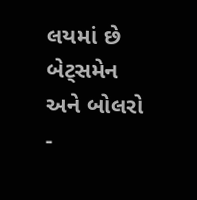લયમાં છે બેટ્સમેન અને બોલરો -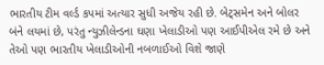ભારતીય ટીમ વર્લ્ડ કપમાં અત્યાર સુધી અજેય રહી છે. બેટ્સમેન અને બોલર બંને લયમાં છે, પરંતુ ન્યુઝીલેન્ડના ઘણા ખેલાડીઓ પણ આઈપીએલ રમે છે અને તેઓ પણ ભારતીય ખેલાડીઓની નબળાઈઓ વિશે જાણે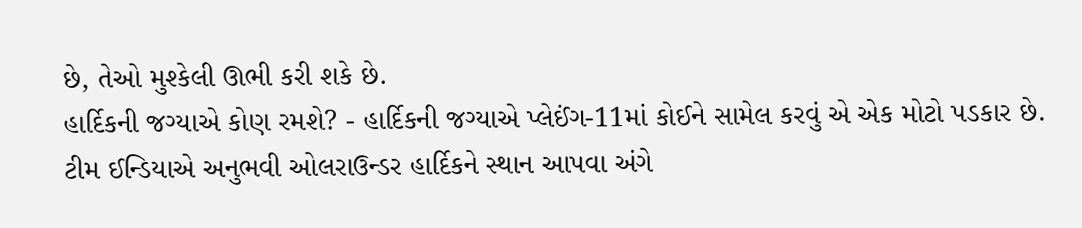છે, તેઓ મુશ્કેલી ઊભી કરી શકે છે.
હાર્દિકની જગ્યાએ કોણ રમશે? - હાર્દિકની જગ્યાએ પ્લેઈંગ-11માં કોઈને સામેલ કરવું એ એક મોટો પડકાર છે. ટીમ ઈન્ડિયાએ અનુભવી ઓલરાઉન્ડર હાર્દિકને સ્થાન આપવા અંગે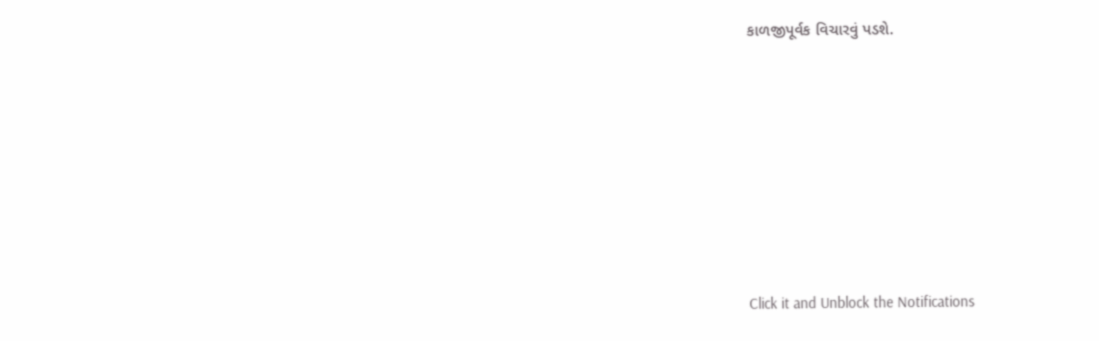કાળજીપૂર્વક વિચારવું પડશે.












Click it and Unblock the Notifications